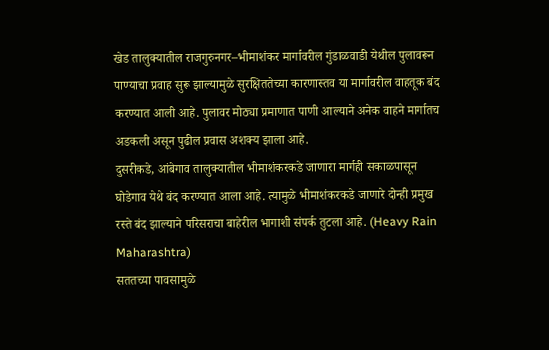खेड तालुक्यातील राजगुरुनगर–भीमाशंकर मार्गावरील गुंडाळवाडी येथील पुलावरून पाण्याचा प्रवाह सुरू झाल्यामुळे सुरक्षिततेच्या कारणास्तव या मार्गावरील वाहतूक बंद करण्यात आली आहे. पुलावर मोठ्या प्रमाणात पाणी आल्याने अनेक वाहने मार्गातच अडकली असून पुढील प्रवास अशक्य झाला आहे.
दुसरीकडे, आंबेगाव तालुक्यातील भीमाशंकरकडे जाणारा मार्गही सकाळपासून घोडेगाव येथे बंद करण्यात आला आहे. त्यामुळे भीमाशंकरकडे जाणारे दोन्ही प्रमुख रस्ते बंद झाल्याने परिसराचा बाहेरील भागाशी संपर्क तुटला आहे. (Heavy Rain Maharashtra)
सततच्या पावसामुळे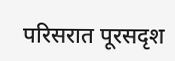परिसरात पूरसदृश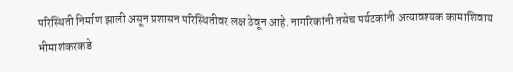परिस्थिती निर्माण झाली असून प्रशासन परिस्थितीवर लक्ष ठेवून आहे. नागरिकांनी तसेच पर्यटकांनी अत्यावश्यक कामाशिवाय भीमाशंकरकडे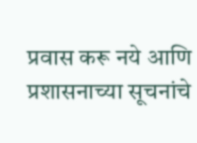प्रवास करू नये आणि प्रशासनाच्या सूचनांचे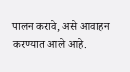पालन करावे, असे आवाहन करण्यात आले आहे.